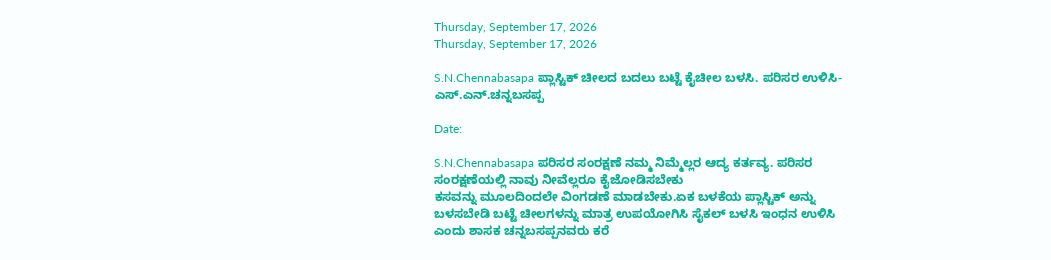Thursday, September 17, 2026
Thursday, September 17, 2026

S.N.Chennabasapa ಪ್ಲಾಸ್ಟಿಕ್ ಚೀಲದ ಬದಲು ಬಟ್ಟೆ ಕೈಚೀಲ ಬಳಸಿ. ಪರಿಸರ ಉಳಿಸಿ- ಎಸ್.ಎನ್.ಚನ್ನಬಸಪ್ಪ

Date:

S.N.Chennabasapa ಪರಿಸರ ಸಂರಕ್ಷಣೆ ನಮ್ಮ ನಿಮ್ಮೆಲ್ಲರ ಆದ್ಯ ಕರ್ತವ್ಯ. ಪರಿಸರ ಸಂರಕ್ಷಣೆಯಲ್ಲಿ ನಾವು ನೀವೆಲ್ಲರೂ ಕೈಜೋಡಿಸಬೇಕು
ಕಸವನ್ನು ಮೂಲದಿಂದಲೇ ವಿಂಗಡಣೆ ಮಾಡಬೇಕು.ಏಕ ಬಳಕೆಯ ಪ್ಲಾಸ್ಟಿಕ್ ಅನ್ನು ಬಳಸಬೇಡಿ ಬಟ್ಟೆ ಚೀಲಗಳನ್ನು ಮಾತ್ರ ಉಪಯೋಗಿಸಿ ಸೈಕಲ್ ಬಳಸಿ ಇಂಧನ ಉಳಿಸಿ ಎಂದು ಶಾಸಕ ಚನ್ನಬಸಪ್ಪನವರು ಕರೆ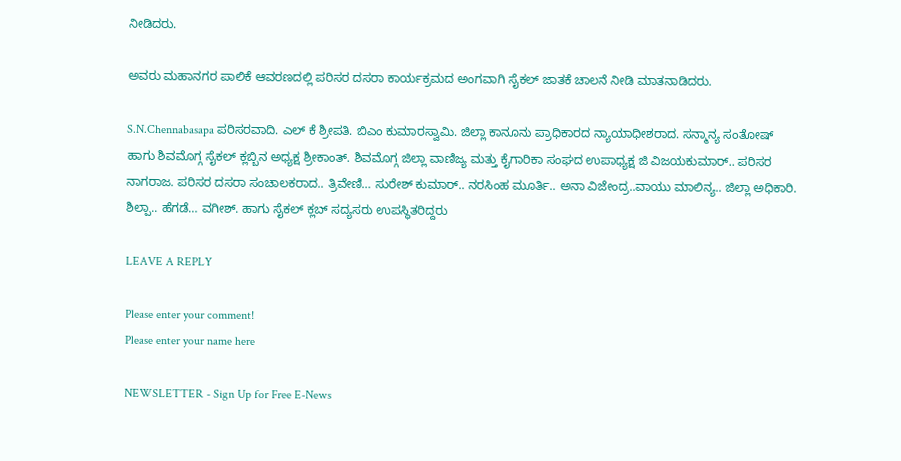ನೀಡಿದರು.

ಅವರು ಮಹಾನಗರ ಪಾಲಿಕೆ ಆವರಣದಲ್ಲಿ ಪರಿಸರ ದಸರಾ ಕಾರ್ಯಕ್ರಮದ ಅಂಗವಾಗಿ ಸೈಕಲ್ ಜಾತಕೆ ಚಾಲನೆ ನೀಡಿ ಮಾತನಾಡಿದರು.

S.N.Chennabasapa ಪರಿಸರವಾದಿ. ಎಲ್ ಕೆ ಶ್ರೀಪತಿ. ಬಿಎಂ ಕುಮಾರಸ್ವಾಮಿ. ಜಿಲ್ಲಾ ಕಾನೂನು ಪ್ರಾಧಿಕಾರದ ನ್ಯಾಯಾಧೀಶರಾದ. ಸನ್ಮಾನ್ಯ ಸಂತೋಷ್ ಹಾಗು ಶಿವಮೊಗ್ಗ ಸೈಕಲ್ ಕ್ಲಬ್ಬಿನ ಅಧ್ಯಕ್ಷ ಶ್ರೀಕಾಂತ್. ಶಿವಮೊಗ್ಗ ಜಿಲ್ಲಾ ವಾಣಿಜ್ಯ ಮತ್ತು ಕೈಗಾರಿಕಾ ಸಂಘದ ಉಪಾಧ್ಯಕ್ಷ ಜಿ ವಿಜಯಕುಮಾರ್.. ಪರಿಸರ ನಾಗರಾಜ. ಪರಿಸರ ದಸರಾ ಸಂಚಾಲಕರಾದ.. ತ್ರಿವೇಣಿ… ಸುರೇಶ್ ಕುಮಾರ್.. ನರಸಿಂಹ ಮೂರ್ತಿ.. ಅನಾ ವಿಜೇಂದ್ರ..ವಾಯು ಮಾಲಿನ್ಯ.. ಜಿಲ್ಲಾ ಅಧಿಕಾರಿ. ಶಿಲ್ಪಾ.. ಹೆಗಡೆ… ವಗೀಶ್. ಹಾಗು ಸೈಕಲ್ ಕ್ಲಬ್ ಸದ್ಯಸರು ಉಪಸ್ಥಿತರಿದ್ದರು

LEAVE A REPLY

Please enter your comment!
Please enter your name here

NEWSLETTER - Sign Up for Free E-News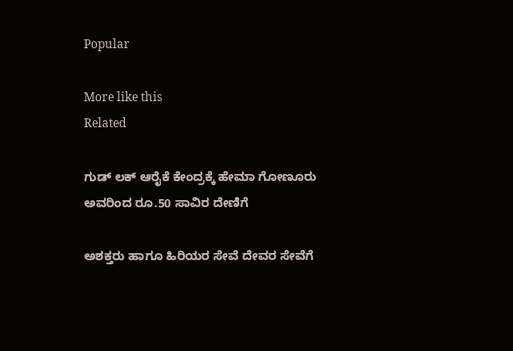Popular

More like this
Related

ಗುಡ್ ಲಕ್ ಆರೈಕೆ ಕೇಂದ್ರಕ್ಕೆ ಹೇಮಾ ಗೋಣೂರು ಅವರಿಂದ ರೂ.50 ಸಾವಿರ ದೇಣಿಗೆ

ಅಶಕ್ತರು ಹಾಗೂ ಹಿರಿಯರ ಸೇವೆ ದೇವರ ಸೇವೆಗೆ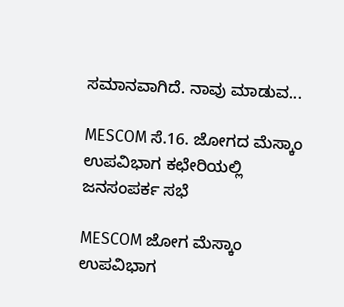ಸಮಾನವಾಗಿದೆ. ನಾವು ಮಾಡುವ...

MESCOM ಸೆ.16. ಜೋಗದ ಮೆಸ್ಕಾಂ ಉಪವಿಭಾಗ ಕಛೇರಿಯಲ್ಲಿ ಜನಸಂಪರ್ಕ ಸಭೆ

MESCOM ಜೋಗ ಮೆಸ್ಕಾಂ ಉಪವಿಭಾಗ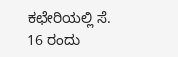ಕಛೇರಿಯಲ್ಲಿ ಸೆ. 16 ರಂದು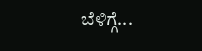ಬೆಳಿಗ್ಗೆ...